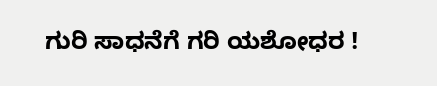ಗುರಿ ಸಾಧನೆಗೆ ಗರಿ ಯಶೋಧರ !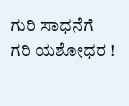ಗುರಿ ಸಾಧನೆಗೆ ಗರಿ ಯಶೋಧರ !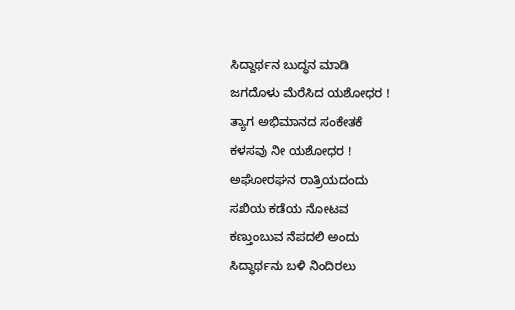ಸಿದ್ದಾರ್ಥನ ಬುದ್ಧನ ಮಾಡಿ
ಜಗದೊಳು ಮೆರೆಸಿದ ಯಶೋಧರ !
ತ್ಯಾಗ ಅಭಿಮಾನದ ಸಂಕೇತಕೆ
ಕಳಸವು ನೀ ಯಶೋಧರ !
ಅಘೋರಘನ ರಾತ್ರಿಯದಂದು
ಸಖಿಯ ಕಡೆಯ ನೋಟವ
ಕಣ್ತುಂಬುವ ನೆಪದಲಿ ಅಂದು
ಸಿದ್ಧಾರ್ಥನು ಬಳಿ ನಿಂದಿರಲು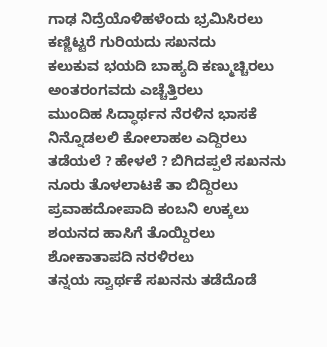ಗಾಢ ನಿದ್ರೆಯೊಳಿಹಳೆಂದು ಭ್ರಮಿಸಿರಲು
ಕಣ್ಣಿಟ್ಟರೆ ಗುರಿಯದು ಸಖನದು
ಕಲುಕುವ ಭಯದಿ ಬಾಹ್ಯದಿ ಕಣ್ಮುಚ್ಚಿರಲು
ಅಂತರಂಗವದು ಎಚ್ಚೆತ್ತಿರಲು
ಮುಂದಿಹ ಸಿದ್ಧಾರ್ಥನ ನೆರಳಿನ ಭಾಸಕೆ
ನಿನ್ನೊಡಲಲಿ ಕೋಲಾಹಲ ಎದ್ದಿರಲು
ತಡೆಯಲೆ ? ಹೇಳಲೆ ? ಬಿಗಿದಪ್ಪಲೆ ಸಖನನು
ನೂರು ತೊಳಲಾಟಕೆ ತಾ ಬಿದ್ದಿರಲು
ಪ್ರವಾಹದೋಪಾದಿ ಕಂಬನಿ ಉಕ್ಕಲು
ಶಯನದ ಹಾಸಿಗೆ ತೊಯ್ದಿರಲು
ಶೋಕಾತಾಪದಿ ನರಳಿರಲು
ತನ್ನಯ ಸ್ವಾರ್ಥಕೆ ಸಖನನು ತಡೆದೊಡೆ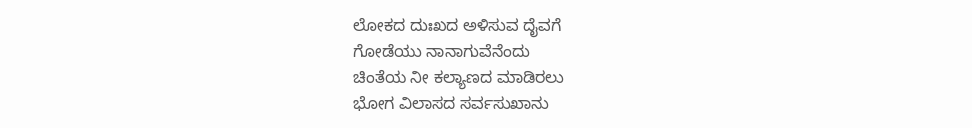ಲೋಕದ ದುಃಖದ ಅಳಿಸುವ ದೈವಗೆ
ಗೋಡೆಯು ನಾನಾಗುವೆನೆಂದು
ಚಿಂತೆಯ ನೀ ಕಲ್ಯಾಣದ ಮಾಡಿರಲು
ಭೋಗ ವಿಲಾಸದ ಸರ್ವಸುಖಾನು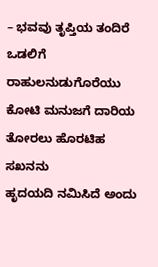– ಭವವು ತೃಪ್ತಿಯ ತಂದಿರೆ
ಒಡಲಿಗೆ ರಾಹುಲನುಡುಗೊರೆಯು
ಕೋಟಿ ಮನುಜಗೆ ದಾರಿಯ
ತೋರಲು ಹೊರಟಿಹ ಸಖನನು
ಹೃದಯದಿ ನಮಿಸಿದೆ ಅಂದು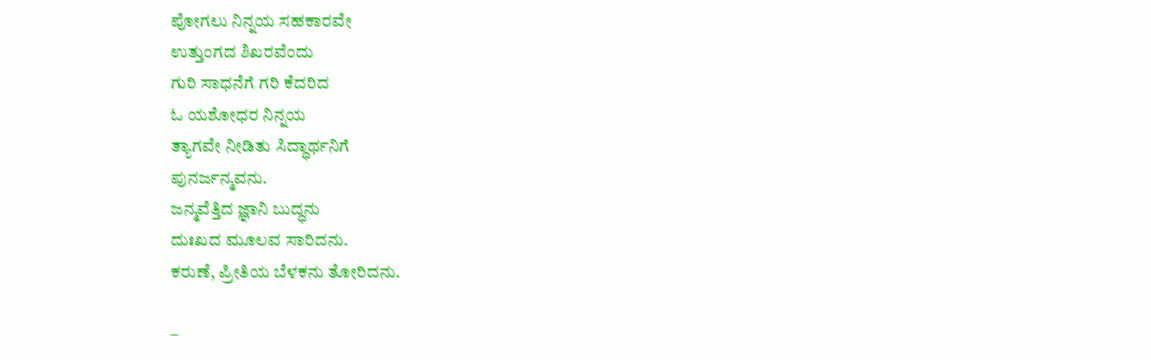ಪೋಗಲು ನಿನ್ನಯ ಸಹಕಾರವೇ
ಉತ್ತುಂಗದ ಶಿಖರವೆಂದು
ಗುರಿ ಸಾಧನೆಗೆ ಗರಿ ಕೆದರಿದ
ಓ ಯಶೋಧರ ನಿನ್ನಯ
ತ್ಯಾಗವೇ ನೀಡಿತು ಸಿದ್ಧಾರ್ಥನಿಗೆ
ಪುನರ್ಜನ್ಮವನು.
ಜನ್ಮವೆತ್ತಿದ ಜ್ಞಾನಿ ಬುದ್ಧನು
ದುಃಖದ ಮೂಲವ ಸಾರಿದನು.
ಕರುಣೆ, ಪ್ರೀತಿಯ ಬೆಳಕನು ತೋರಿದನು.

–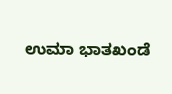ಉಮಾ ಭಾತಖಂಡೆ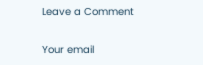Leave a Comment

Your email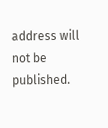address will not be published.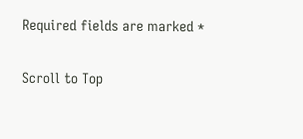Required fields are marked *

Scroll to Top